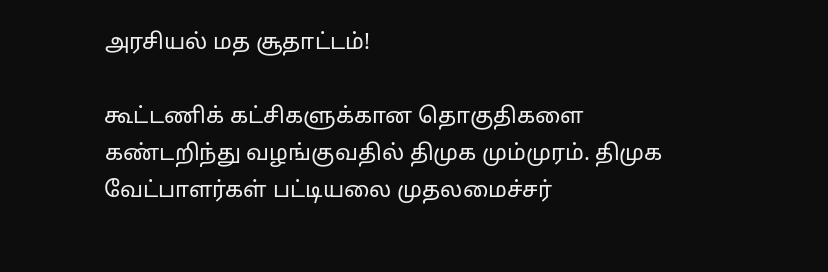அரசியல் மத சூதாட்டம்!

கூட்டணிக் கட்சிகளுக்கான தொகுதிகளை கண்டறிந்து வழங்குவதில் திமுக மும்முரம். திமுக வேட்பாளர்கள் பட்டியலை முதலமைச்சர்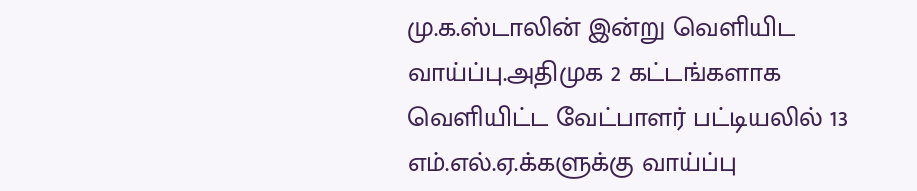மு.க.ஸ்டாலின் இன்று வெளியிட வாய்ப்பு.அதிமுக 2 கட்டங்களாக வெளியிட்ட வேட்பாளர் பட்டியலில் 13 எம்.எல்.ஏ.க்களுக்கு வாய்ப்பு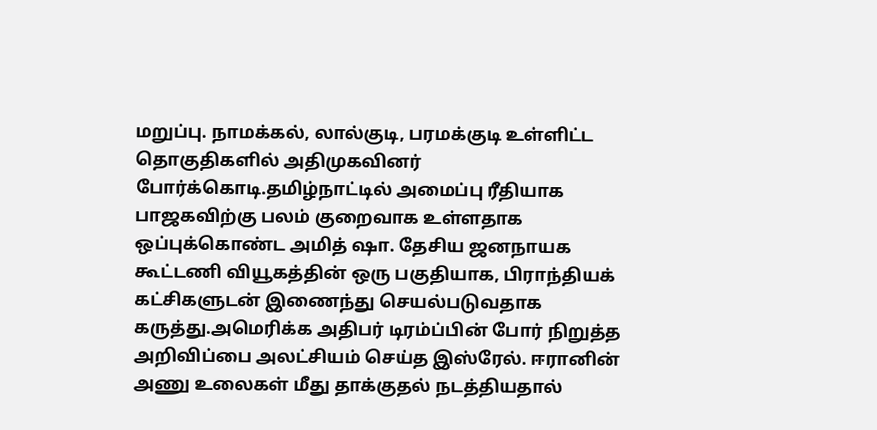மறுப்பு. நாமக்கல், லால்குடி, பரமக்குடி உள்ளிட்ட தொகுதிகளில் அதிமுகவினர் போர்க்கொடி.தமிழ்நாட்டில் அமைப்பு ரீதியாக பாஜகவிற்கு பலம் குறைவாக உள்ளதாக ஒப்புக்கொண்ட அமித் ஷா. தேசிய ஜனநாயக கூட்டணி வியூகத்தின் ஒரு பகுதியாக, பிராந்தியக் கட்சிகளுடன் இணைந்து செயல்படுவதாக கருத்து.அமெரிக்க அதிபர் டிரம்ப்பின் போர் நிறுத்த அறிவிப்பை அலட்சியம் செய்த இஸ்ரேல். ஈரானின் அணு உலைகள் மீது தாக்குதல் நடத்தியதால்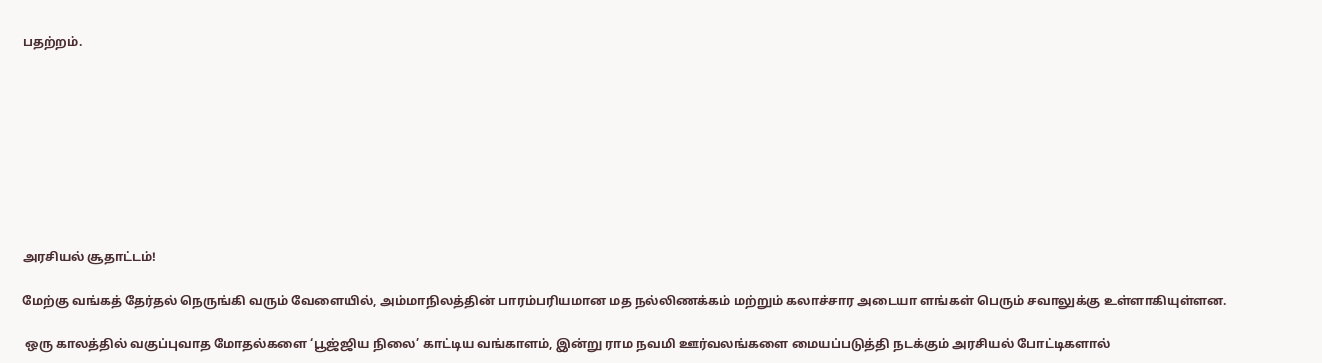பதற்றம்.









அரசியல் சூதாட்டம்!

மேற்கு வங்கத் தேர்தல் நெருங்கி வரும் வேளையில், அம்மாநிலத்தின் பாரம்பரியமான மத நல்லிணக்கம் மற்றும் கலாச்சார அடையா ளங்கள் பெரும் சவாலுக்கு உள்ளாகியுள்ளன.

 ஒரு காலத்தில் வகுப்புவாத மோதல்களை ‘பூஜ்ஜிய நிலை’ காட்டிய வங்காளம், இன்று ராம நவமி ஊர்வலங்களை மையப்படுத்தி நடக்கும் அரசியல் போட்டிகளால்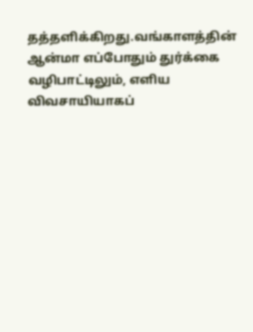தத்தளிக்கிறது.வங்காளத்தின் ஆன்மா எப்போதும் துர்க்கை வழிபாட்டிலும், எளிய விவசாயியாகப்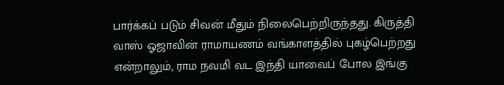பார்க்கப் படும் சிவன் மீதும் நிலைபெற்றிருந்தது. கிருத்தி வாஸ் ஓஜாவின் ராமாயணம் வங்காளத்தில் புகழ்பெற்றது என்றாலும், ராம நவமி வட இந்தி யாவைப் போல இங்கு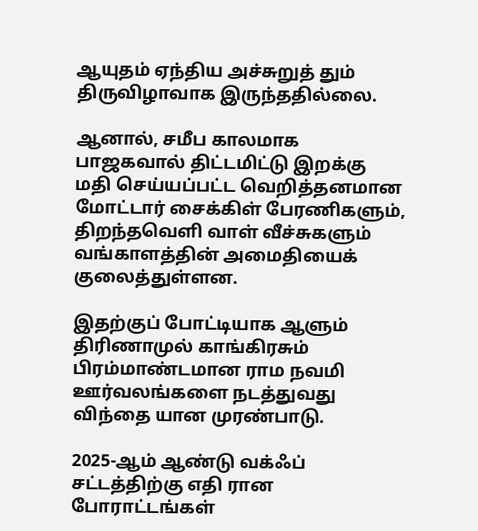ஆயுதம் ஏந்திய அச்சுறுத் தும் திருவிழாவாக இருந்ததில்லை.

ஆனால், சமீப காலமாக பாஜகவால் திட்டமிட்டு இறக்கு மதி செய்யப்பட்ட வெறித்தனமான மோட்டார் சைக்கிள் பேரணிகளும், திறந்தவெளி வாள் வீச்சுகளும் வங்காளத்தின் அமைதியைக் குலைத்துள்ளன.

இதற்குப் போட்டியாக ஆளும் திரிணாமுல் காங்கிரசும் பிரம்மாண்டமான ராம நவமி ஊர்வலங்களை நடத்துவது விந்தை யான முரண்பாடு.

2025-ஆம் ஆண்டு வக்ஃப் சட்டத்திற்கு எதி ரான போராட்டங்கள்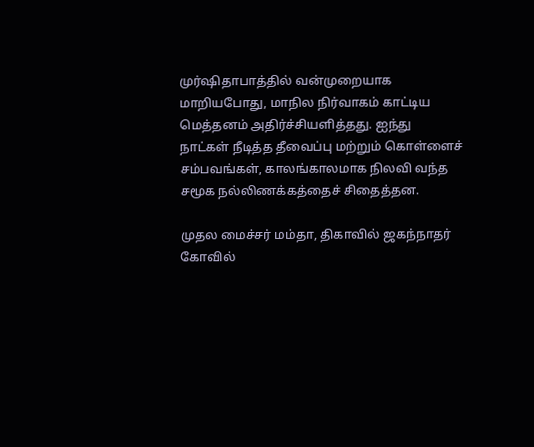முர்ஷிதாபாத்தில் வன்முறையாக மாறியபோது, மாநில நிர்வாகம் காட்டிய மெத்தனம் அதிர்ச்சியளித்தது. ஐந்து நாட்கள் நீடித்த தீவைப்பு மற்றும் கொள்ளைச் சம்பவங்கள், காலங்காலமாக நிலவி வந்த சமூக நல்லிணக்கத்தைச் சிதைத்தன.

முதல மைச்சர் மம்தா, திகாவில் ஜகந்நாதர் கோவில்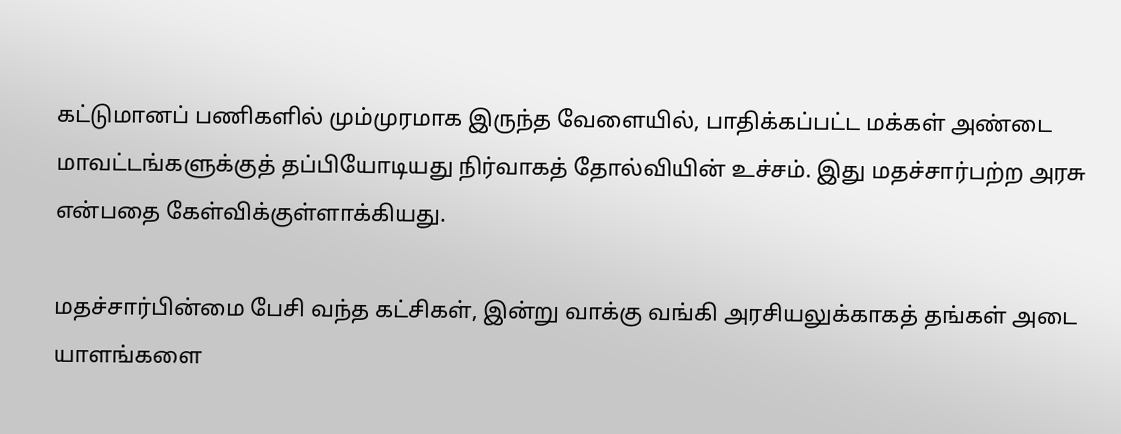கட்டுமானப் பணிகளில் மும்முரமாக இருந்த வேளையில், பாதிக்கப்பட்ட மக்கள் அண்டை மாவட்டங்களுக்குத் தப்பியோடியது நிர்வாகத் தோல்வியின் உச்சம். இது மதச்சார்பற்ற அரசு என்பதை கேள்விக்குள்ளாக்கியது.

மதச்சார்பின்மை பேசி வந்த கட்சிகள், இன்று வாக்கு வங்கி அரசியலுக்காகத் தங்கள் அடை யாளங்களை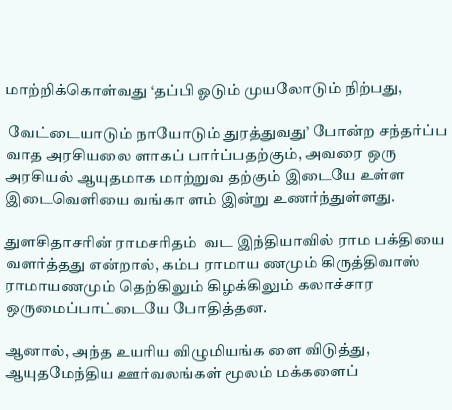மாற்றிக்கொள்வது ‘தப்பி ஓடும் முயலோடும் நிற்பது,

 வேட்டையாடும் நாயோடும் துரத்துவது’ போன்ற சந்தர்ப்ப வாத அரசியலை ளாகப் பார்ப்பதற்கும், அவரை ஒரு அரசியல் ஆயுதமாக மாற்றுவ தற்கும் இடையே உள்ள இடைவெளியை வங்கா ளம் இன்று உணர்ந்துள்ளது.

துளசிதாசரின் ராமசரிதம்  வட இந்தியாவில் ராம பக்தியை வளர்த்தது என்றால், கம்ப ராமாய ணமும் கிருத்திவாஸ் ராமாயணமும் தெற்கிலும் கிழக்கிலும் கலாச்சார ஒருமைப்பாட்டையே போதித்தன.

ஆனால், அந்த உயரிய விழுமியங்க ளை விடுத்து, ஆயுதமேந்திய ஊர்வலங்கள் மூலம் மக்களைப்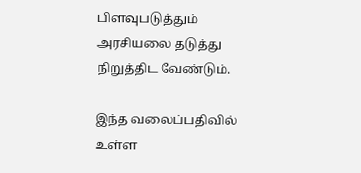பிளவுபடுத்தும் அரசியலை தடுத்து நிறுத்திட வேண்டும்.

இந்த வலைப்பதிவில் உள்ள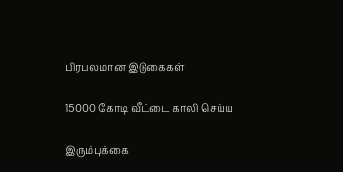பிரபலமான இடுகைகள்

15000 கோடி வீட்டை காலி செய்ய

இரும்புக்கை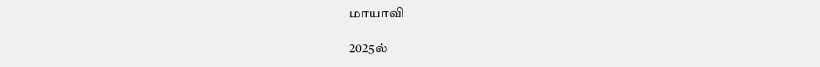மாயாவி

2025ல்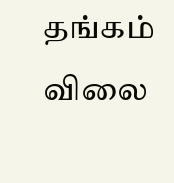தங்கம் விலை